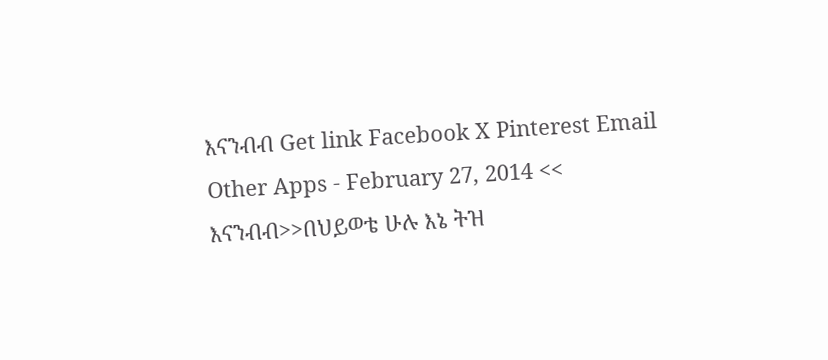እናንብብ Get link Facebook X Pinterest Email Other Apps - February 27, 2014 << እናንብብ>>በህይወቴ ሁሉ እኔ ትዝ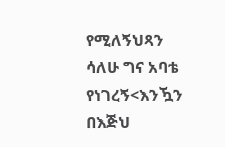የሚለኝህጻን ሳለሁ ግና አባቴ የነገረኝ<እንዃን በእጅህ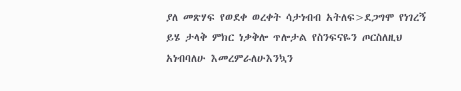ያለ መጽሃፍ የወደቀ ወረቀት ሳታነብብ አትለፍ>ደጋግሞ የነገረኝ ይሄ ታላቅ ምክር ነቃቅሎ ጥሎታል የስንፍናዬን ጦርስለዚህ አነብባለሁ እመረምራለሁእንኳን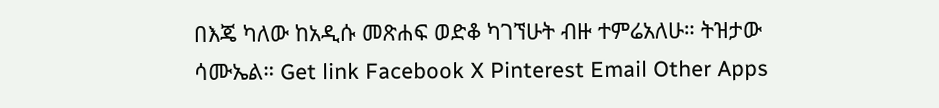በእጄ ካለው ከአዲሱ መጽሐፍ ወድቆ ካገኘሁት ብዙ ተምሬአለሁ። ትዝታው ሳሙኤል። Get link Facebook X Pinterest Email Other Apps